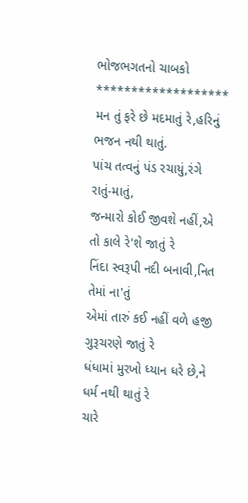ભોજભગતનો ચાબકો
*******************
મન તું ફરે છે મદમાતું રે,હરિનું ભજન નથી થાતું.
પાંચ તત્વનું પંડ રચાયું,રંગે રાતું-માતું,
જન્મારો કોઈ જીવશે નહીં,એ તો કાલે રે'શે જાતું રે
નિંદા સ્વરૂપી નદી બનાવી,નિત તેમાં ના'તું
એમાં તારું કઈ નહીં વળે હજી ગુરૂચરણે જાતું રે
ધંધામાં મુરખો ધ્યાન ધરે છે,ને ધર્મ નથી થાતું રે
ચારે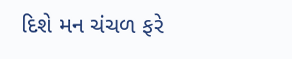દિશે મન ચંચળ ફરે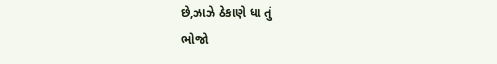છે,ઝાઝે ઠેકાણે ધા તું
ભોજો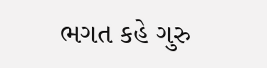ભગત કહે ગુરુ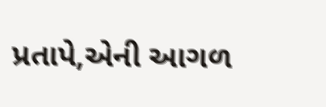પ્રતાપે,એની આગળ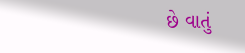છે વાતું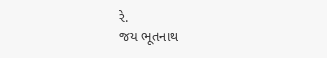રે.
જય ભૂતનાથ